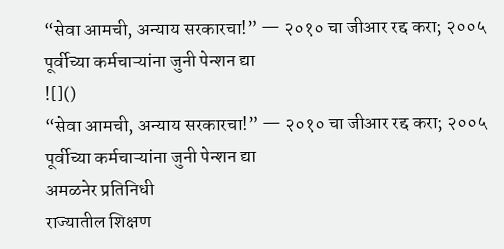“सेवा आमची, अन्याय सरकारचा!” — २०१० चा जीआर रद्द करा; २००५ पूर्वीच्या कर्मचाऱ्यांना जुनी पेन्शन द्या
![]()
“सेवा आमची, अन्याय सरकारचा!” — २०१० चा जीआर रद्द करा; २००५ पूर्वीच्या कर्मचाऱ्यांना जुनी पेन्शन द्या
अमळनेर प्रतिनिधी
राज्यातील शिक्षण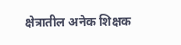क्षेत्रातील अनेक शिक्षक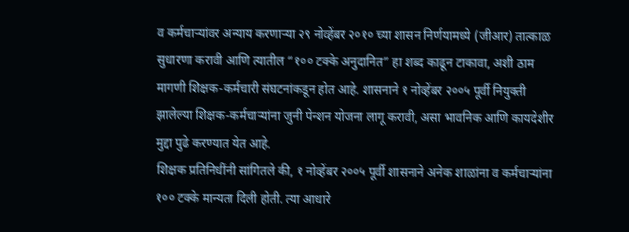व कर्मचाऱ्यांवर अन्याय करणाऱ्या २९ नोव्हेंबर २०१० च्या शासन निर्णयामध्ये (जीआर) तात्काळ सुधारणा करावी आणि त्यातील “१०० टक्के अनुदानित” हा शब्द काढून टाकावा, अशी ठाम मागणी शिक्षक-कर्मचारी संघटनांकडून होत आहे. शासनाने १ नोव्हेंबर २००५ पूर्वी नियुक्ती झालेल्या शिक्षक-कर्मचाऱ्यांना जुनी पेन्शन योजना लागू करावी, असा भावनिक आणि कायदेशीर मुद्दा पुढे करण्यात येत आहे.
शिक्षक प्रतिनिधींनी सांगितले की, १ नोव्हेंबर २००५ पूर्वी शासनाने अनेक शाळांना व कर्मचाऱ्यांना १०० टक्के मान्यता दिली होती. त्या आधारे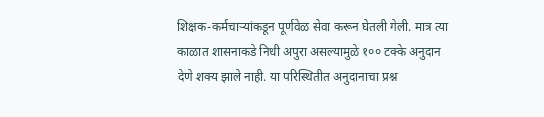शिक्षक-कर्मचाऱ्यांकडून पूर्णवेळ सेवा करून घेतली गेली. मात्र त्या काळात शासनाकडे निधी अपुरा असल्यामुळे १०० टक्के अनुदान देणे शक्य झाले नाही. या परिस्थितीत अनुदानाचा प्रश्न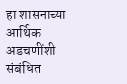हा शासनाच्या आर्थिक अडचणींशी संबंधित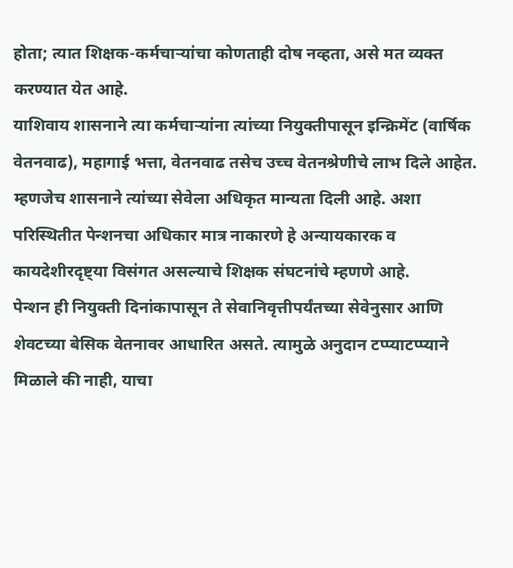होता; त्यात शिक्षक-कर्मचाऱ्यांचा कोणताही दोष नव्हता, असे मत व्यक्त करण्यात येत आहे.
याशिवाय शासनाने त्या कर्मचाऱ्यांना त्यांच्या नियुक्तीपासून इन्क्रिमेंट (वार्षिक वेतनवाढ), महागाई भत्ता, वेतनवाढ तसेच उच्च वेतनश्रेणीचे लाभ दिले आहेत. म्हणजेच शासनाने त्यांच्या सेवेला अधिकृत मान्यता दिली आहे. अशा परिस्थितीत पेन्शनचा अधिकार मात्र नाकारणे हे अन्यायकारक व कायदेशीरदृष्ट्या विसंगत असल्याचे शिक्षक संघटनांचे म्हणणे आहे.
पेन्शन ही नियुक्ती दिनांकापासून ते सेवानिवृत्तीपर्यंतच्या सेवेनुसार आणि शेवटच्या बेसिक वेतनावर आधारित असते. त्यामुळे अनुदान टप्प्याटप्प्याने मिळाले की नाही, याचा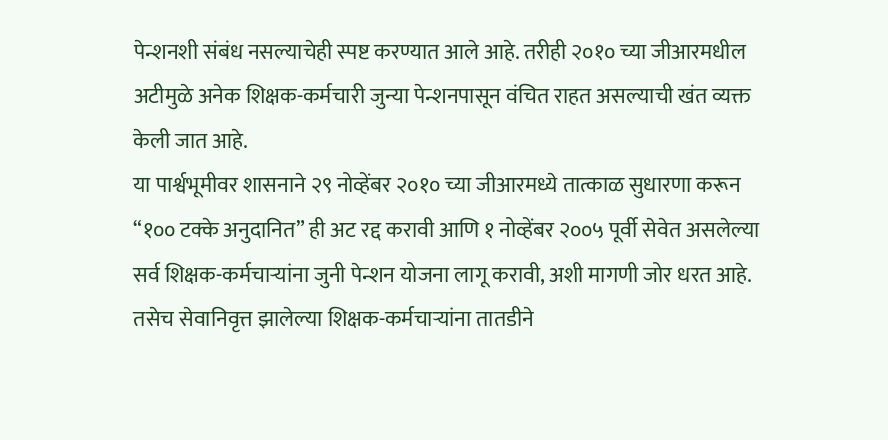पेन्शनशी संबंध नसल्याचेही स्पष्ट करण्यात आले आहे. तरीही २०१० च्या जीआरमधील अटीमुळे अनेक शिक्षक-कर्मचारी जुन्या पेन्शनपासून वंचित राहत असल्याची खंत व्यक्त केली जात आहे.
या पार्श्वभूमीवर शासनाने २९ नोव्हेंबर २०१० च्या जीआरमध्ये तात्काळ सुधारणा करून “१०० टक्के अनुदानित” ही अट रद्द करावी आणि १ नोव्हेंबर २००५ पूर्वी सेवेत असलेल्या सर्व शिक्षक-कर्मचाऱ्यांना जुनी पेन्शन योजना लागू करावी, अशी मागणी जोर धरत आहे.
तसेच सेवानिवृत्त झालेल्या शिक्षक-कर्मचाऱ्यांना तातडीने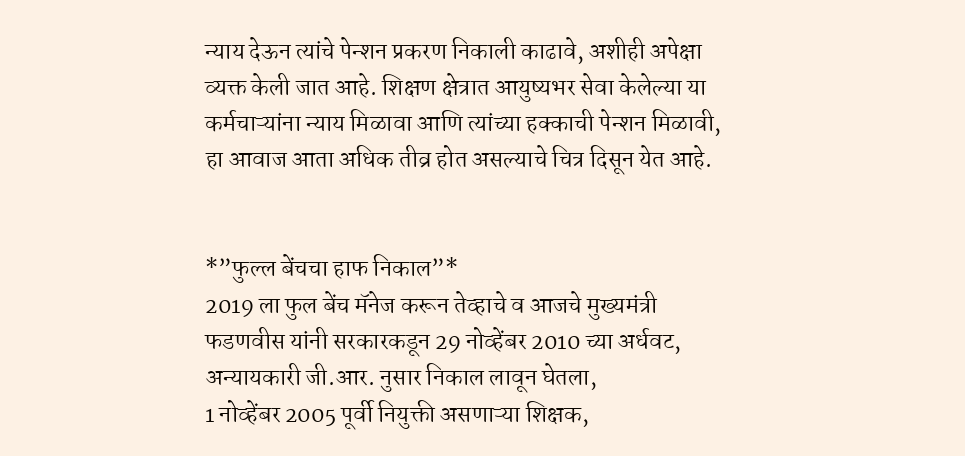न्याय देऊन त्यांचे पेन्शन प्रकरण निकाली काढावे, अशीही अपेक्षा व्यक्त केली जात आहे. शिक्षण क्षेत्रात आयुष्यभर सेवा केलेल्या या कर्मचाऱ्यांना न्याय मिळावा आणि त्यांच्या हक्काची पेन्शन मिळावी, हा आवाज आता अधिक तीव्र होत असल्याचे चित्र दिसून येत आहे.


*”फुल्ल बेंचचा हाफ निकाल”*
2019 ला फुल बेंच मॅनेज करून तेव्हाचे व आजचे मुख्यमंत्री फडणवीस यांनी सरकारकडून 29 नोव्हेंबर 2010 च्या अर्धवट, अन्यायकारी जी.आर. नुसार निकाल लावून घेतला,
1 नोव्हेंबर 2005 पूर्वी नियुक्ती असणाऱ्या शिक्षक,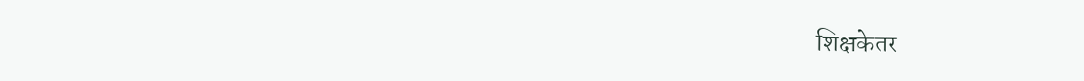शिक्षकेतर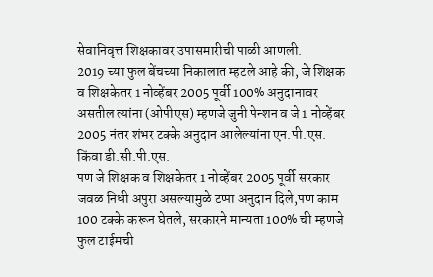सेवानिवृत्त शिक्षकावर उपासमारीची पाळी आणली.
2019 च्या फुल बेंचच्या निकालात म्हटले आहे की, जे शिक्षक व शिक्षकेतर 1 नोव्हेंबर 2005 पूर्वी 100% अनुदानावर असतील त्यांना (ओपीएस) म्हणजे जुनी पेन्शन व जे 1 नोव्हेंबर 2005 नंतर शंभर टक्के अनुदान आलेल्यांना एन.पी.एस. किंवा डी.सी.पी.एस.
पण जे शिक्षक व शिक्षकेतर 1 नोव्हेंबर 2005 पूर्वी सरकार जवळ निधी अपुरा असल्यामुळे टप्पा अनुदान दिले,पण काम 100 टक्के करून घेतले, सरकारने मान्यता 100% ची म्हणजे फुल टाईमची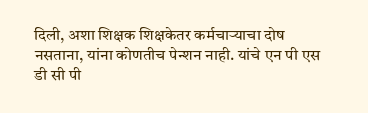दिली, अशा शिक्षक शिक्षकेतर कर्मचाऱ्याचा दोष नसताना, यांना कोणतीच पेन्शन नाही. यांचे एन पी एस डी सी पी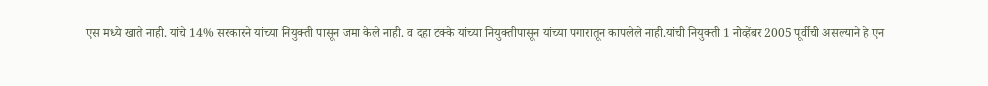एस मध्ये खाते नाही. यांचे 14% सरकारने यांच्या नियुक्ती पासून जमा केले नाही. व दहा टक्के यांच्या नियुक्तीपासून यांच्या पगारातून कापलेले नाही.यांची नियुक्ती 1 नोव्हेंबर 2005 पूर्वीची असल्याने हे एन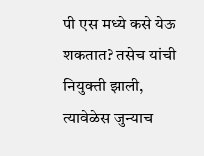पी एस मध्ये कसे येऊ शकतात? तसेच यांची नियुक्ती झाली, त्यावेळेस जुन्याच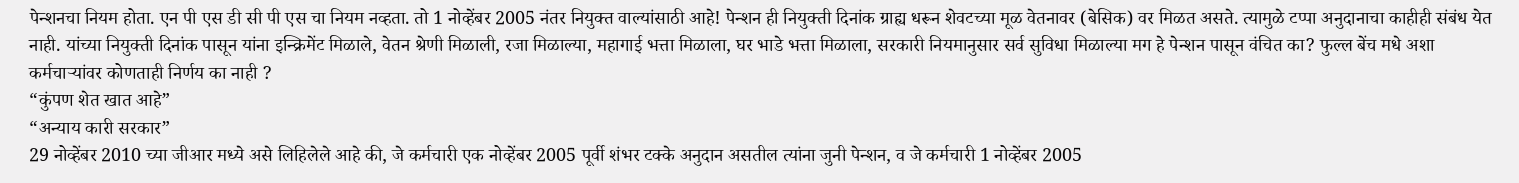पेन्शनचा नियम होता. एन पी एस डी सी पी एस चा नियम नव्हता. तो 1 नोव्हेंबर 2005 नंतर नियुक्त वाल्यांसाठी आहे! पेन्शन ही नियुक्ती दिनांक ग्राह्य धरून शेवटच्या मूळ वेतनावर (बेसिक) वर मिळत असते. त्यामुळे टप्पा अनुदानाचा काहीही संबंध येत नाही. यांच्या नियुक्ती दिनांक पासून यांना इन्क्रिमेंट मिळाले, वेतन श्रेणी मिळाली, रजा मिळाल्या, महागाई भत्ता मिळाला, घर भाडे भत्ता मिळाला, सरकारी नियमानुसार सर्व सुविधा मिळाल्या मग हे पेन्शन पासून वंचित का? फुल्ल बेंच मधे अशा कर्मचाऱ्यांवर कोणताही निर्णय का नाही ?
“कुंपण शेत खात आहे”
“अन्याय कारी सरकार”
29 नोव्हेंबर 2010 च्या जीआर मध्ये असे लिहिलेले आहे की, जे कर्मचारी एक नोव्हेंबर 2005 पूर्वी शंभर टक्के अनुदान असतील त्यांना जुनी पेन्शन, व जे कर्मचारी 1 नोव्हेंबर 2005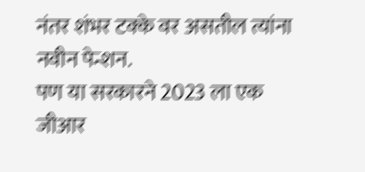नंतर शंभर टक्के वर असतील त्यांना नवीन पेन्शन.
पण या सरकारने 2023 ला एक जीआर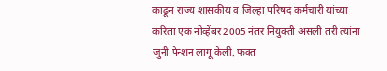काढून राज्य शासकीय व जिल्हा परिषद कर्मचारी यांच्या करिता एक नोव्हेंबर 2005 नंतर नियुक्ती असली तरी त्यांना जुनी पेन्शन लागू केली. फक्त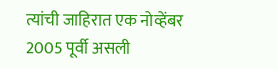त्यांची जाहिरात एक नोव्हेंबर 2005 पूर्वी असली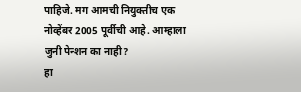पाहिजे. मग आमची नियुक्तीच एक नोव्हेंबर 2005 पूर्वीची आहे. आम्हाला जुनी पेन्शन का नाही?
हा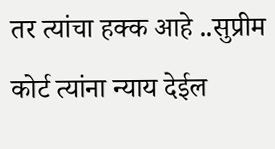तर त्यांचा हक्क आहे ..सुप्रीम कोर्ट त्यांना न्याय देईल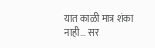यात काळी मात्र शंका नाही… सर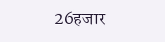26हजार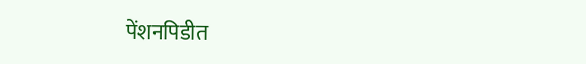पेंशनपिडीत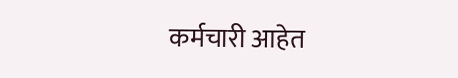कर्मचारी आहेत